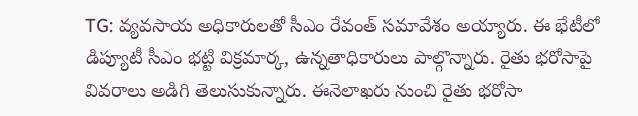TG: వ్యవసాయ అధికారులతో సీఎం రేవంత్ సమావేశం అయ్యారు. ఈ భేటీలో డిప్యూటీ సీఎం భట్టి విక్రమార్క, ఉన్నతాధికారులు పాల్గొన్నారు. రైతు భరోసాపై వివరాలు అడిగి తెలుసుకున్నారు. ఈనెలాఖరు నుంచి రైతు భరోసా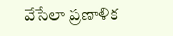వేసేలా ప్రణాళిక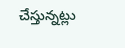చేస్తున్నట్లు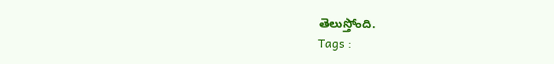తెలుస్తోంది.
Tags :